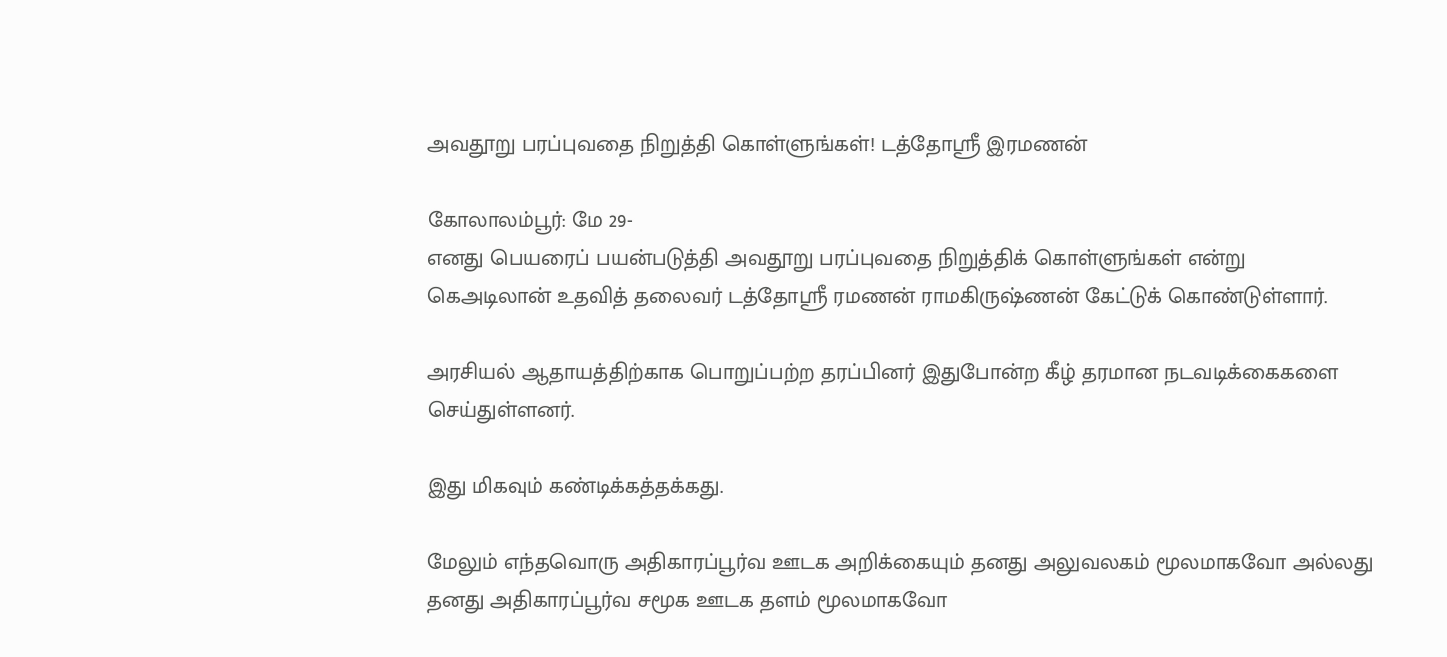அவதூறு பரப்புவதை நிறுத்தி கொள்ளுங்கள்! டத்தோஸ்ரீ இரமணன்

கோலாலம்பூர்: மே 29-
எனது பெயரைப் பயன்படுத்தி அவதூறு பரப்புவதை நிறுத்திக் கொள்ளுங்கள் என்று
கெஅடிலான் உதவித் தலைவர் டத்தோஸ்ரீ ரமணன் ராமகிருஷ்ணன் கேட்டுக் கொண்டுள்ளார்.

அரசியல் ஆதாயத்திற்காக பொறுப்பற்ற தரப்பினர் இதுபோன்ற கீழ் தரமான நடவடிக்கைகளை செய்துள்ளனர்.

இது மிகவும் கண்டிக்கத்தக்கது.

மேலும் எந்தவொரு அதிகாரப்பூர்வ ஊடக அறிக்கையும் தனது அலுவலகம் மூலமாகவோ அல்லது தனது அதிகாரப்பூர்வ சமூக ஊடக தளம் மூலமாகவோ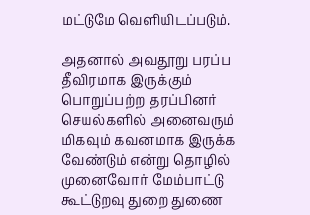மட்டுமே வெளியிடப்படும்.

அதனால் அவதூறு பரப்ப தீவிரமாக இருக்கும் பொறுப்பற்ற தரப்பினர் செயல்களில் அனைவரும் மிகவும் கவனமாக இருக்க வேண்டும் என்று தொழில் முனைவோர் மேம்பாட்டு கூட்டுறவு துறை துணை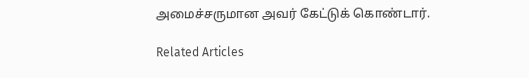அமைச்சருமான அவர் கேட்டுக் கொண்டார்.

Related Articles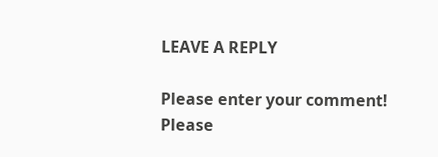LEAVE A REPLY

Please enter your comment!
Please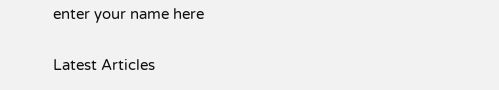enter your name here

Latest Articles